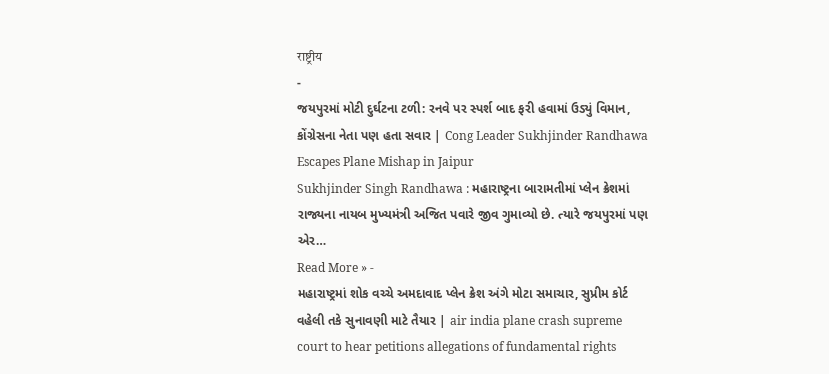राष्ट्रीय
-
જયપુરમાં મોટી દુર્ઘટના ટળી: રનવે પર સ્પર્શ બાદ ફરી હવામાં ઉડ્યું વિમાન, કોંગ્રેસના નેતા પણ હતા સવાર | Cong Leader Sukhjinder Randhawa Escapes Plane Mishap in Jaipur
Sukhjinder Singh Randhawa : મહારાષ્ટ્રના બારામતીમાં પ્લેન ક્રેશમાં રાજ્યના નાયબ મુખ્યમંત્રી અજિત પવારે જીવ ગુમાવ્યો છે. ત્યારે જયપુરમાં પણ એર…
Read More » -
મહારાષ્ટ્રમાં શોક વચ્ચે અમદાવાદ પ્લેન ક્રેશ અંગે મોટા સમાચાર, સુપ્રીમ કોર્ટ વહેલી તકે સુનાવણી માટે તૈયાર | air india plane crash supreme court to hear petitions allegations of fundamental rights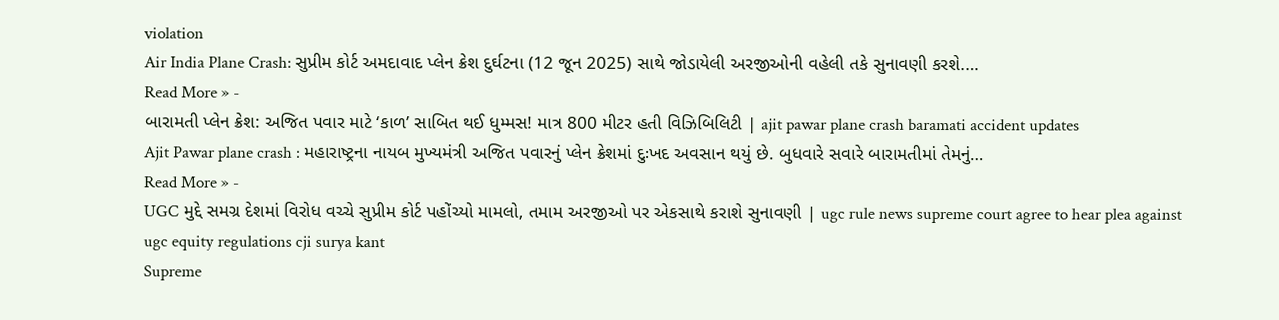violation
Air India Plane Crash: સુપ્રીમ કોર્ટ અમદાવાદ પ્લેન ક્રેશ દુર્ઘટના (12 જૂન 2025) સાથે જોડાયેલી અરજીઓની વહેલી તકે સુનાવણી કરશે.…
Read More » -
બારામતી પ્લેન ક્રેશ: અજિત પવાર માટે ‘કાળ’ સાબિત થઈ ધુમ્મસ! માત્ર 800 મીટર હતી વિઝિબિલિટી | ajit pawar plane crash baramati accident updates
Ajit Pawar plane crash : મહારાષ્ટ્રના નાયબ મુખ્યમંત્રી અજિત પવારનું પ્લેન ક્રેશમાં દુઃખદ અવસાન થયું છે. બુધવારે સવારે બારામતીમાં તેમનું…
Read More » -
UGC મુદ્દે સમગ્ર દેશમાં વિરોધ વચ્ચે સુપ્રીમ કોર્ટ પહોંચ્યો મામલો, તમામ અરજીઓ પર એકસાથે કરાશે સુનાવણી | ugc rule news supreme court agree to hear plea against ugc equity regulations cji surya kant
Supreme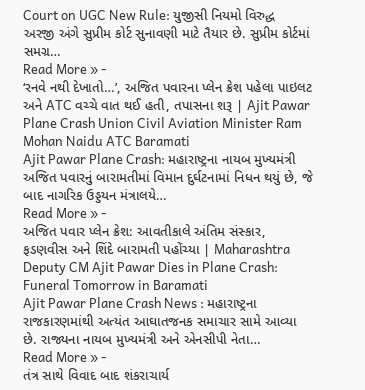Court on UGC New Rule: યુજીસી નિયમો વિરુદ્ધ અરજી અંગે સુપ્રીમ કોર્ટ સુનાવણી માટે તૈયાર છે. સુપ્રીમ કોર્ટમાં સમગ્ર…
Read More » -
‘રનવે નથી દેખાતો…’, અજિત પવારના પ્લેન ક્રેશ પહેલા પાઇલટ અને ATC વચ્ચે વાત થઈ હતી, તપાસના શરૂ | Ajit Pawar Plane Crash Union Civil Aviation Minister Ram Mohan Naidu ATC Baramati
Ajit Pawar Plane Crash: મહારાષ્ટ્રના નાયબ મુખ્યમંત્રી અજિત પવારનું બારામતીમાં વિમાન દુર્ઘટનામાં નિધન થયું છે, જે બાદ નાગરિક ઉડ્ડયન મંત્રાલયે…
Read More » -
અજિત પવાર પ્લેન ક્રેશ: આવતીકાલે અંતિમ સંસ્કાર, ફડણવીસ અને શિંદે બારામતી પહોંચ્યા | Maharashtra Deputy CM Ajit Pawar Dies in Plane Crash: Funeral Tomorrow in Baramati
Ajit Pawar Plane Crash News : મહારાષ્ટ્રના રાજકારણમાંથી અત્યંત આઘાતજનક સમાચાર સામે આવ્યા છે. રાજ્યના નાયબ મુખ્યમંત્રી અને એનસીપી નેતા…
Read More » -
તંત્ર સાથે વિવાદ બાદ શંકરાચાર્ય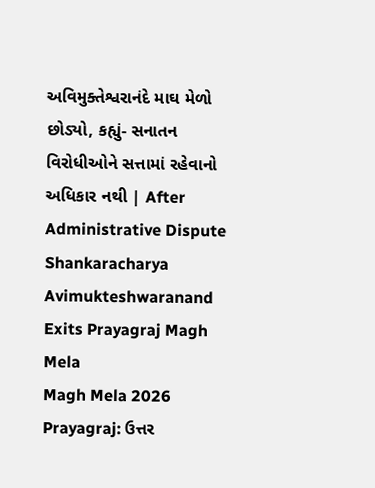અવિમુક્તેશ્વરાનંદે માઘ મેળો છોડ્યો, કહ્યું- સનાતન વિરોધીઓને સત્તામાં રહેવાનો અધિકાર નથી | After Administrative Dispute Shankaracharya Avimukteshwaranand Exits Prayagraj Magh Mela
Magh Mela 2026 Prayagraj: ઉત્તર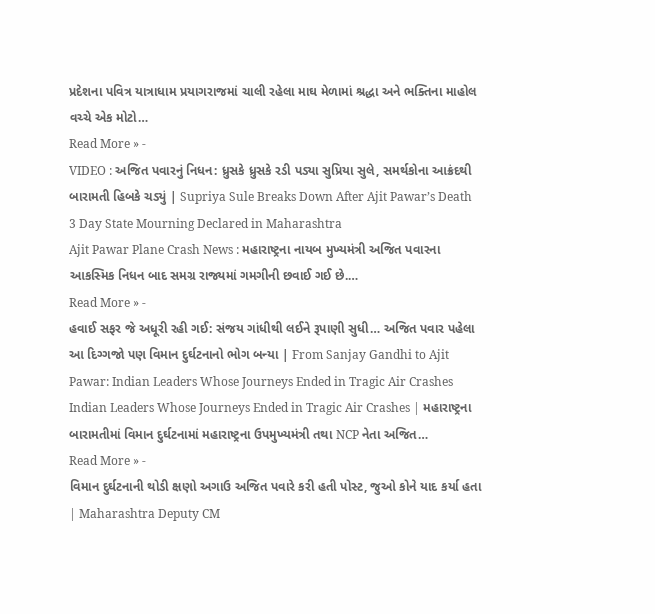પ્રદેશના પવિત્ર યાત્રાધામ પ્રયાગરાજમાં ચાલી રહેલા માઘ મેળામાં શ્રદ્ધા અને ભક્તિના માહોલ વચ્ચે એક મોટો…
Read More » -
VIDEO : અજિત પવારનું નિધન: ધ્રુસકે ધ્રુસકે રડી પડ્યા સુપ્રિયા સુલે, સમર્થકોના આક્રંદથી બારામતી હિબકે ચડ્યું | Supriya Sule Breaks Down After Ajit Pawar’s Death 3 Day State Mourning Declared in Maharashtra
Ajit Pawar Plane Crash News : મહારાષ્ટ્રના નાયબ મુખ્યમંત્રી અજિત પવારના આકસ્મિક નિધન બાદ સમગ્ર રાજ્યમાં ગમગીની છવાઈ ગઈ છે.…
Read More » -
હવાઈ સફર જે અધૂરી રહી ગઈ: સંજય ગાંધીથી લઈને રૂપાણી સુધી… અજિત પવાર પહેલા આ દિગ્ગજો પણ વિમાન દુર્ઘટનાનો ભોગ બન્યા | From Sanjay Gandhi to Ajit Pawar: Indian Leaders Whose Journeys Ended in Tragic Air Crashes
Indian Leaders Whose Journeys Ended in Tragic Air Crashes | મહારાષ્ટ્રના બારામતીમાં વિમાન દુર્ઘટનામાં મહારાષ્ટ્રના ઉપમુખ્યમંત્રી તથા NCP નેતા અજિત…
Read More » -
વિમાન દુર્ઘટનાની થોડી ક્ષણો અગાઉ અજિત પવારે કરી હતી પોસ્ટ, જુઓ કોને યાદ કર્યા હતા | Maharashtra Deputy CM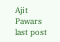Ajit Pawars last post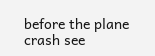before the plane crash see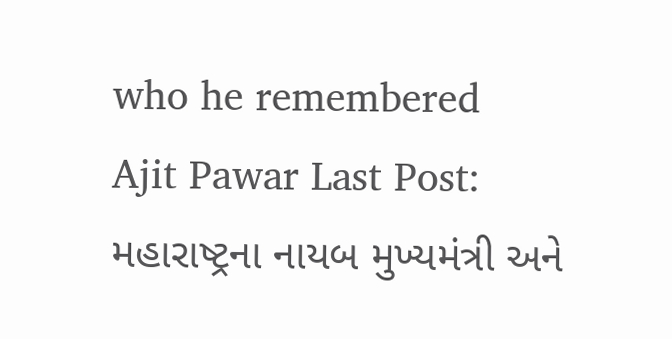who he remembered
Ajit Pawar Last Post: મહારાષ્ટ્રના નાયબ મુખ્યમંત્રી અને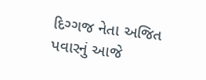દિગ્ગજ નેતા અજિત પવારનું આજે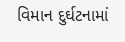વિમાન દુર્ઘટનામાં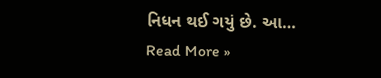નિધન થઈ ગયું છે. આ…
Read More »